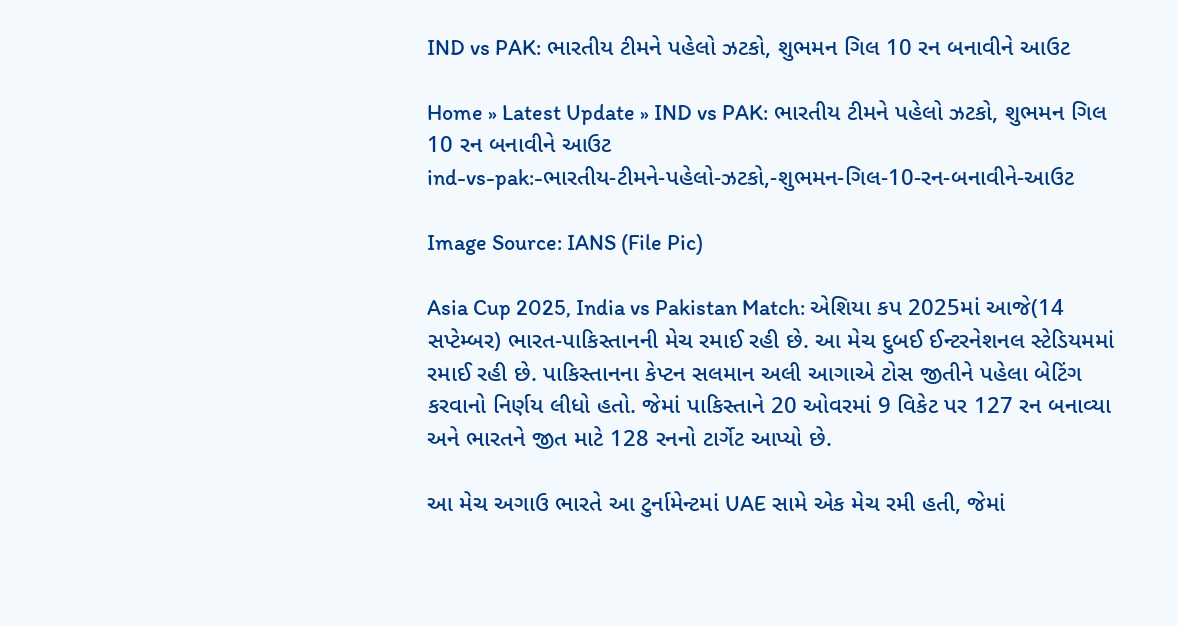IND vs PAK: ભારતીય ટીમને પહેલો ઝટકો, શુભમન ગિલ 10 રન બનાવીને આઉટ

Home » Latest Update » IND vs PAK: ભારતીય ટીમને પહેલો ઝટકો, શુભમન ગિલ 10 રન બનાવીને આઉટ
ind-vs-pak:-ભારતીય-ટીમને-પહેલો-ઝટકો,-શુભમન-ગિલ-10-રન-બનાવીને-આઉટ

Image Source: IANS (File Pic)

Asia Cup 2025, India vs Pakistan Match: એશિયા કપ 2025માં આજે(14 સપ્ટેમ્બર) ભારત-પાકિસ્તાનની મેચ રમાઈ રહી છે. આ મેચ દુબઈ ઈન્ટરનેશનલ સ્ટેડિયમમાં રમાઈ રહી છે. પાકિસ્તાનના કેપ્ટન સલમાન અલી આગાએ ટોસ જીતીને પહેલા બેટિંગ કરવાનો નિર્ણય લીધો હતો. જેમાં પાકિસ્તાને 20 ઓવરમાં 9 વિકેટ પર 127 રન બનાવ્યા અને ભારતને જીત માટે 128 રનનો ટાર્ગેટ આપ્યો છે.

આ મેચ અગાઉ ભારતે આ ટુર્નામેન્ટમાં UAE સામે એક મેચ રમી હતી, જેમાં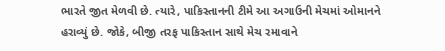ભારતે જીત મેળવી છે. ત્યારે, પાકિસ્તાનની ટીમે આ અગાઉની મેચમાં ઓમાનને હરાવ્યું છે. જોકે, બીજી તરફ પાકિસ્તાન સાથે મેચ રમાવાને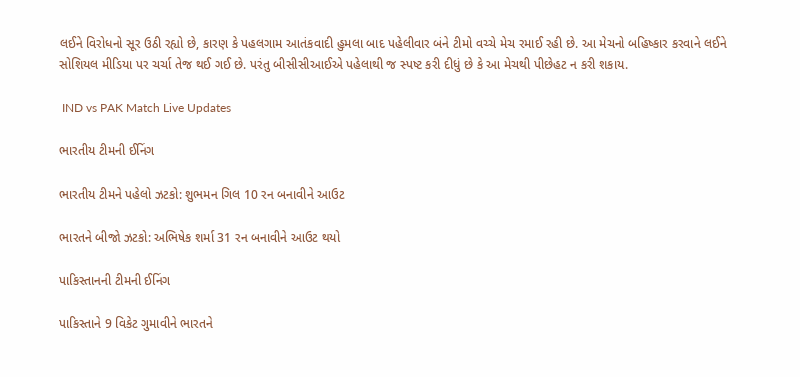લઈને વિરોધનો સૂર ઉઠી રહ્યો છે, કારણ કે પહલગામ આતંકવાદી હુમલા બાદ પહેલીવાર બંને ટીમો વચ્ચે મેચ રમાઈ રહી છે. આ મેચનો બહિષ્કાર કરવાને લઈને સોશિયલ મીડિયા પર ચર્ચા તેજ થઈ ગઈ છે. પરંતુ બીસીસીઆઈએ પહેલાથી જ સ્પષ્ટ કરી દીધું છે કે આ મેચથી પીછેહટ ન કરી શકાય.

 IND vs PAK Match Live Updates

ભારતીય ટીમની ઈનિંગ

ભારતીય ટીમને પહેલો ઝટકો: શુભમન ગિલ 10 રન બનાવીને આઉટ

ભારતને બીજો ઝટકો: અભિષેક શર્મા 31 રન બનાવીને આઉટ થયો

પાકિસ્તાનની ટીમની ઈનિંગ

પાકિસ્તાને 9 વિકેટ ગુમાવીને ભારતને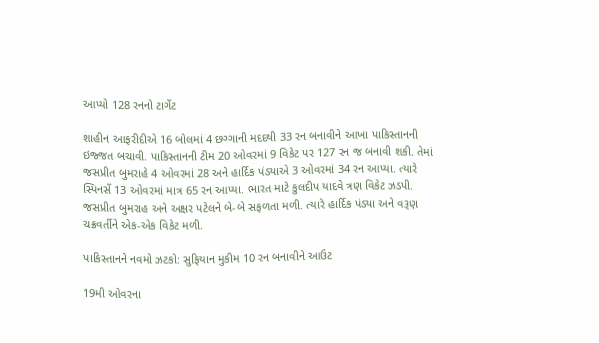આપ્યો 128 રનનો ટાર્ગેટ

શાહીન આફરીદીએ 16 બોલમાં 4 છગ્ગાની મદદથી 33 રન બનાવીને આખા પાકિસ્તાનની ઇજ્જત બચાવી. પાકિસ્તાનની ટીમ 20 ઓવરમાં 9 વિકેટ પર 127 રન જ બનાવી શકી. તેમાં જસપ્રીત બુમરાહે 4 ઓવરમાં 28 અને હાર્દિક પંડ્યાએ 3 ઓવરમાં 34 રન આપ્યા. ત્યારે સ્પિનર્સે 13 ઓવરમાં માત્ર 65 રન આપ્યા. ભારત માટે કુલદીપ યાદવે ત્રણ વિકેટ ઝડપી. જસપ્રીત બુમરાહ અને અક્ષર પટેલને બે-બે સફળતા મળી. ત્યારે હાર્દિક પંડ્યા અને વરૂણ ચક્રવર્તીને એક-એક વિકેટ મળી.

પાકિસ્તાનને નવમો ઝટકો: સુફિયાન મુકીમ 10 રન બનાવીને આઉટ

19મી ઓવરના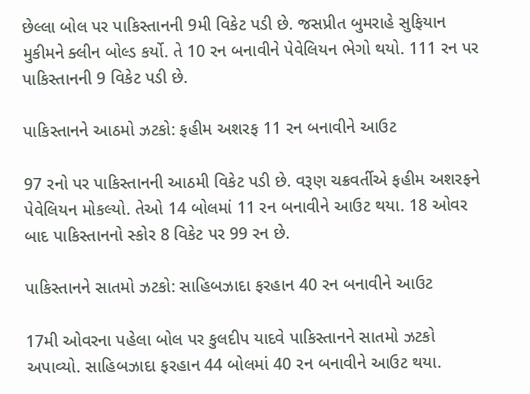છેલ્લા બોલ પર પાકિસ્તાનની 9મી વિકેટ પડી છે. જસપ્રીત બુમરાહે સુફિયાન મુકીમને ક્લીન બોલ્ડ કર્યો. તે 10 રન બનાવીને પેવેલિયન ભેગો થયો. 111 રન પર પાકિસ્તાનની 9 વિકેટ પડી છે.

પાકિસ્તાનને આઠમો ઝટકો: ફહીમ અશરફ 11 રન બનાવીને આઉટ

97 રનો પર પાકિસ્તાનની આઠમી વિકેટ પડી છે. વરૂણ ચક્રવર્તીએ ફહીમ અશરફને પેવેલિયન મોકલ્યો. તેઓ 14 બોલમાં 11 રન બનાવીને આઉટ થયા. 18 ઓવર બાદ પાકિસ્તાનનો સ્કોર 8 વિકેટ પર 99 રન છે.

પાકિસ્તાનને સાતમો ઝટકો: સાહિબઝાદા ફરહાન 40 રન બનાવીને આઉટ

17મી ઓવરના પહેલા બોલ પર કુલદીપ યાદવે પાકિસ્તાનને સાતમો ઝટકો અપાવ્યો. સાહિબઝાદા ફરહાન 44 બોલમાં 40 રન બનાવીને આઉટ થયા.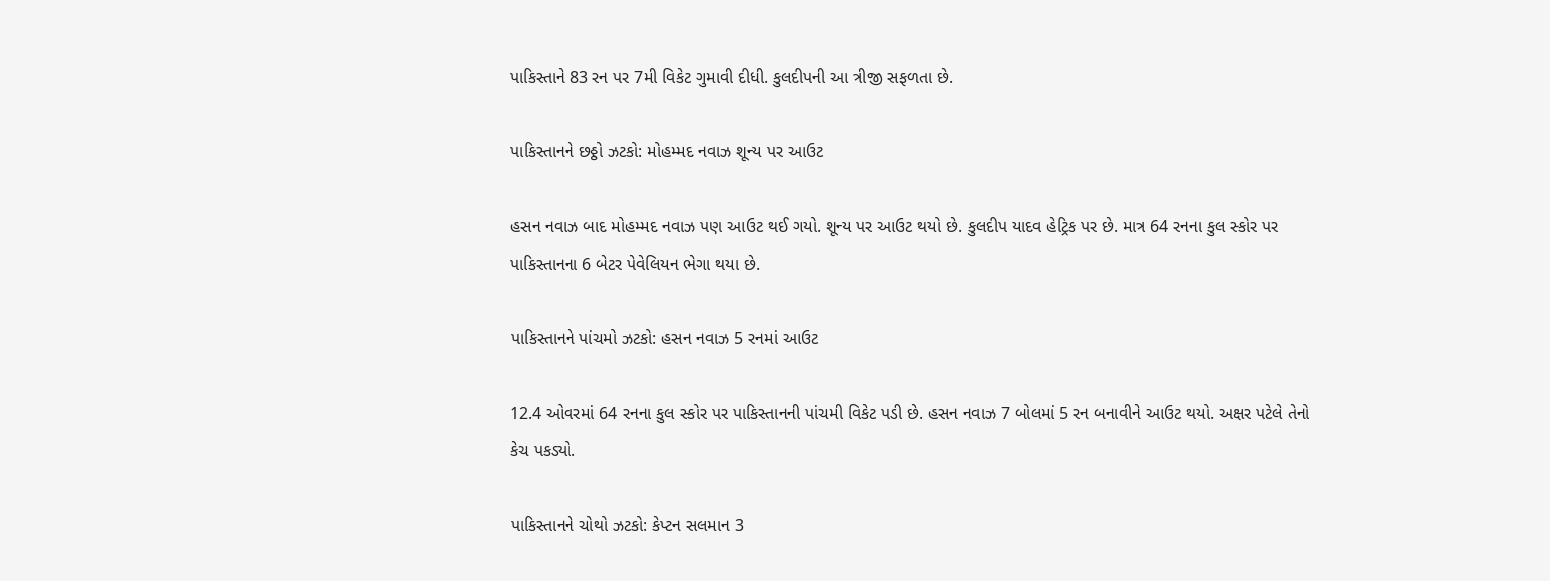પાકિસ્તાને 83 રન પર 7મી વિકેટ ગુમાવી દીધી. કુલદીપની આ ત્રીજી સફળતા છે.

પાકિસ્તાનને છઠ્ઠો ઝટકો: મોહમ્મદ નવાઝ શૂન્ય પર આઉટ

હસન નવાઝ બાદ મોહમ્મદ નવાઝ પણ આઉટ થઈ ગયો. શૂન્ય પર આઉટ થયો છે. કુલદીપ યાદવ હેટ્રિક પર છે. માત્ર 64 રનના કુલ સ્કોર પર પાકિસ્તાનના 6 બેટર પેવેલિયન ભેગા થયા છે.

પાકિસ્તાનને પાંચમો ઝટકો: હસન નવાઝ 5 રનમાં આઉટ

12.4 ઓવરમાં 64 રનના કુલ સ્કોર પર પાકિસ્તાનની પાંચમી વિકેટ પડી છે. હસન નવાઝ 7 બોલમાં 5 રન બનાવીને આઉટ થયો. અક્ષર પટેલે તેનો કેચ પકડ્યો.

પાકિસ્તાનને ચોથો ઝટકો: કેપ્ટન સલમાન 3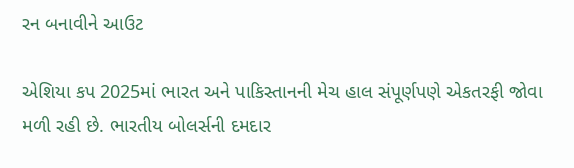રન બનાવીને આઉટ

એશિયા કપ 2025માં ભારત અને પાકિસ્તાનની મેચ હાલ સંપૂર્ણપણે એકતરફી જોવા મળી રહી છે. ભારતીય બોલર્સની દમદાર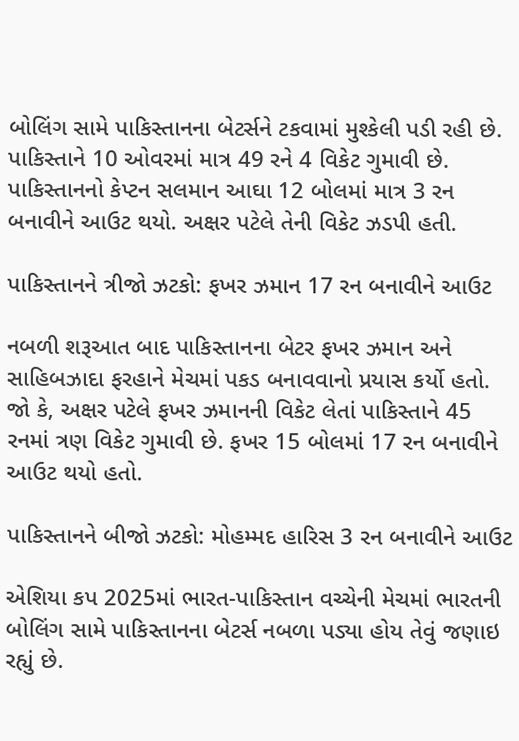બોલિંગ સામે પાકિસ્તાનના બેટર્સને ટકવામાં મુશ્કેલી પડી રહી છે. પાકિસ્તાને 10 ઓવરમાં માત્ર 49 રને 4 વિકેટ ગુમાવી છે. પાકિસ્તાનનો કેપ્ટન સલમાન આઘા 12 બોલમાં માત્ર 3 રન બનાવીને આઉટ થયો. અક્ષર પટેલે તેની વિકેટ ઝડપી હતી.

પાકિસ્તાનને ત્રીજો ઝટકો: ફખર ઝમાન 17 રન બનાવીને આઉટ

નબળી શરૂઆત બાદ પાકિસ્તાનના બેટર ફખર ઝમાન અને સાહિબઝાદા ફરહાને મેચમાં પકડ બનાવવાનો પ્રયાસ કર્યો હતો. જો કે, અક્ષર પટેલે ફખર ઝમાનની વિકેટ લેતાં પાકિસ્તાને 45 રનમાં ત્રણ વિકેટ ગુમાવી છે. ફખર 15 બોલમાં 17 રન બનાવીને આઉટ થયો હતો.

પાકિસ્તાનને બીજો ઝટકો: મોહમ્મદ હારિસ 3 રન બનાવીને આઉટ

એશિયા કપ 2025માં ભારત-પાકિસ્તાન વચ્ચેની મેચમાં ભારતની બોલિંગ સામે પાકિસ્તાનના બેટર્સ નબળા પડ્યા હોય તેવું જણાઇ રહ્યું છે.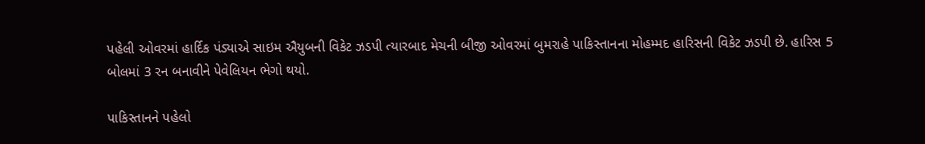પહેલી ઓવરમાં હાર્દિક પંડ્યાએ સાઇમ ઐયુબની વિકેટ ઝડપી ત્યારબાદ મેચની બીજી ઓવરમાં બુમરાહે પાકિસ્તાનના મોહમ્મદ હારિસની વિકેટ ઝડપી છે. હારિસ 5 બોલમાં 3 રન બનાવીને પેવેલિયન ભેગો થયો.

પાકિસ્તાનને પહેલો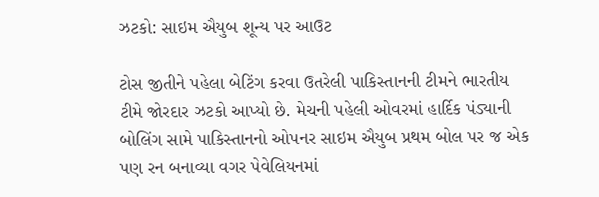ઝટકો: સાઇમ ઐયુબ શૂન્ય પર આઉટ

ટોસ જીતીને પહેલા બેટિંગ કરવા ઉતરેલી પાકિસ્તાનની ટીમને ભારતીય ટીમે જોરદાર ઝટકો આપ્યો છે. મેચની પહેલી ઓવરમાં હાર્દિક પંડ્યાની બોલિંગ સામે પાકિસ્તાનનો ઓપનર સાઇમ ઐયુબ પ્રથમ બોલ પર જ એક પણ રન બનાવ્યા વગર પેવેલિયનમાં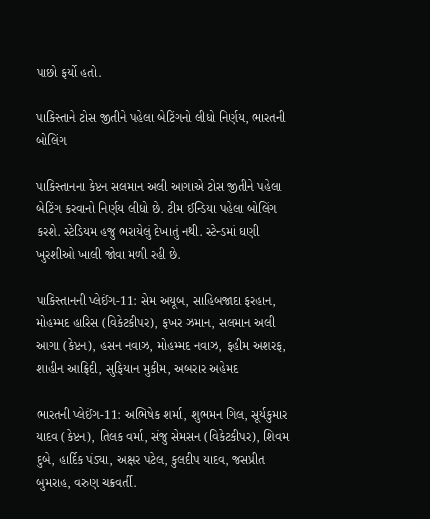પાછો ફર્યો હતો.

પાકિસ્તાને ટોસ જીતીને પહેલા બેટિંગનો લીધો નિર્ણય, ભારતની બોલિંગ

પાકિસ્તાનના કેપ્ટન સલમાન અલી આગાએ ટોસ જીતીને પહેલા બેટિંગ કરવાનો નિર્ણય લીધો છે. ટીમ ઈન્ડિયા પહેલા બોલિંગ કરશે. સ્ટેડિયમ હજુ ભરાયેલું દેખાતું નથી. સ્ટેન્ડમાં ઘણી ખુરશીઓ ખાલી જોવા મળી રહી છે.

પાકિસ્તાનની પ્લેઈંગ-11: સેમ અયૂબ, સાહિબજાદા ફરહાન, મોહમ્મદ હારિસ (વિકેટકીપર), ફખર ઝમાન, સલમાન અલી આગા (કેપ્ટન), હસન નવાઝ, મોહમ્મદ નવાઝ, ફહીમ અશરફ, શાહીન આફ્રિદી, સુફિયાન મુકીમ, અબરાર અહેમદ

ભારતની પ્લેઈંગ-11: અભિષેક શર્મા, શુભમન ગિલ, સૂર્યકુમાર યાદવ (કેપ્ટન), તિલક વર્મા, સંજુ સેમસન (વિકેટકીપર), શિવમ દુબે, હાર્દિક પંડ્યા, અક્ષર પટેલ, કુલદીપ યાદવ, જસપ્રીત બુમરાહ, વરુણ ચક્રવર્તી.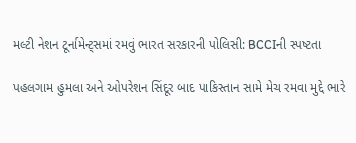મલ્ટી નેશન ટૂર્નામેન્ટ્સમાં રમવું ભારત સરકારની પોલિસી: BCCIની સ્પષ્ટતા

પહલગામ હુમલા અને ઓપરેશન સિંદૂર બાદ પાકિસ્તાન સામે મેચ રમવા મુદ્દે ભારે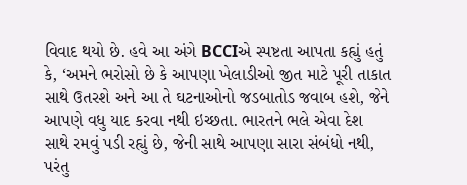વિવાદ થયો છે. હવે આ અંગે BCCIએ સ્પષ્ટતા આપતા કહ્યું હતું કે, ‘અમને ભરોસો છે કે આપણા ખેલાડીઓ જીત માટે પૂરી તાકાત સાથે ઉતરશે અને આ તે ઘટનાઓનો જડબાતોડ જવાબ હશે, જેને આપણે વધુ યાદ કરવા નથી ઇચ્છતા. ભારતને ભલે એવા દેશ સાથે રમવું પડી રહ્યું છે, જેની સાથે આપણા સારા સંબંધો નથી, પરંતુ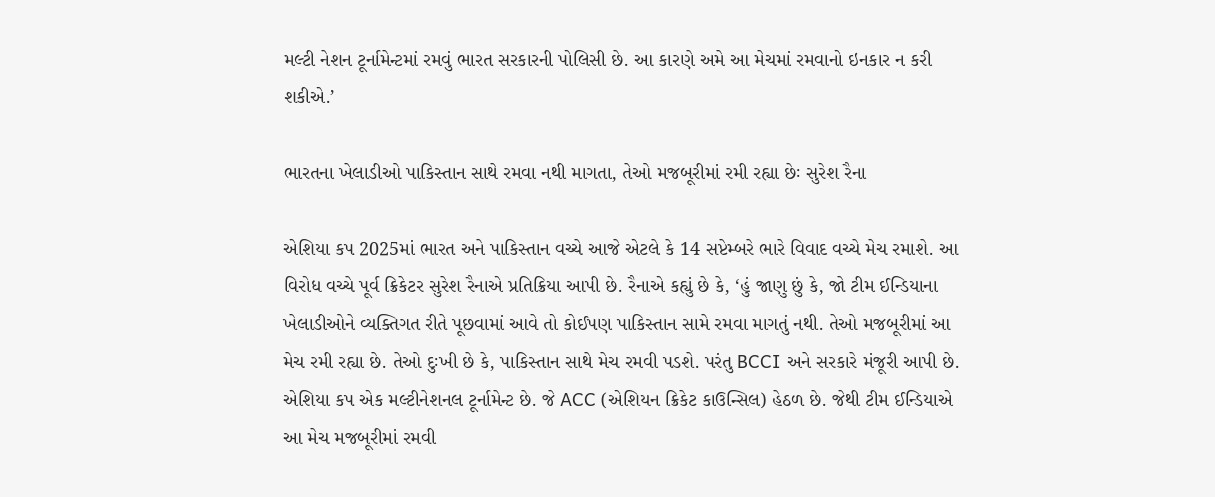મલ્ટી નેશન ટૂર્નામેન્ટમાં રમવું ભારત સરકારની પોલિસી છે. આ કારણે અમે આ મેચમાં રમવાનો ઇનકાર ન કરી શકીએ.’

ભારતના ખેલાડીઓ પાકિસ્તાન સાથે રમવા નથી માગતા, તેઓ મજબૂરીમાં રમી રહ્યા છેઃ સુરેશ રૈના

એશિયા કપ 2025માં ભારત અને પાકિસ્તાન વચ્ચે આજે એટલે કે 14 સપ્ટેમ્બરે ભારે વિવાદ વચ્ચે મેચ રમાશે. આ વિરોધ વચ્ચે પૂર્વ ક્રિકેટર સુરેશ રૈનાએ પ્રતિક્રિયા આપી છે. રૈનાએ કહ્યું છે કે, ‘હું જાણુ છું કે, જો ટીમ ઈન્ડિયાના ખેલાડીઓને વ્યક્તિગત રીતે પૂછવામાં આવે તો કોઈપણ પાકિસ્તાન સામે રમવા માગતું નથી. તેઓ મજબૂરીમાં આ મેચ રમી રહ્યા છે. તેઓ દુઃખી છે કે, પાકિસ્તાન સાથે મેચ રમવી પડશે. પરંતુ BCCI અને સરકારે મંજૂરી આપી છે. એશિયા કપ એક મલ્ટીનેશનલ ટૂર્નામેન્ટ છે. જે ACC (એશિયન ક્રિકેટ કાઉન્સિલ) હેઠળ છે. જેથી ટીમ ઈન્ડિયાએ આ મેચ મજબૂરીમાં રમવી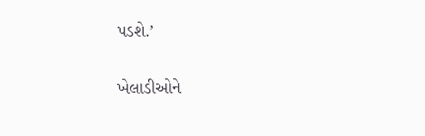પડશે.’

ખેલાડીઓને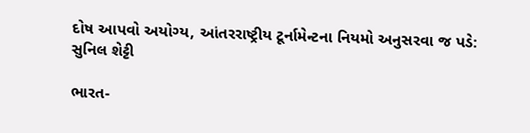દોષ આપવો અયોગ્ય, આંતરરાષ્ટ્રીય ટૂર્નામેન્ટના નિયમો અનુસરવા જ પડે: સુનિલ શેટ્ટી

ભારત-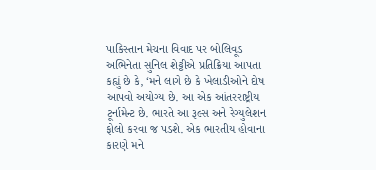પાકિસ્તાન મેચના વિવાદ પર બોલિવૂડ અભિનેતા સુનિલ શેટ્ટીએ પ્રતિક્રિયા આપતા કહ્યું છે કે, ‘મને લાગે છે કે ખેલાડીઓને દોષ આપવો અયોગ્ય છે. આ એક આંતરરાષ્ટ્રીય ટૂર્નામેન્ટ છે. ભારતે આ રૂલ્સ અને રેગ્યુલેશન ફોલો કરવા જ પડશે. એક ભારતીય હોવાના કારણે મને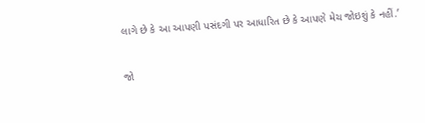લાગે છે કે આ આપણી પસંદગી પર આધારિત છે કે આપણે મેચ જોઇશું કે નહીં.’

જો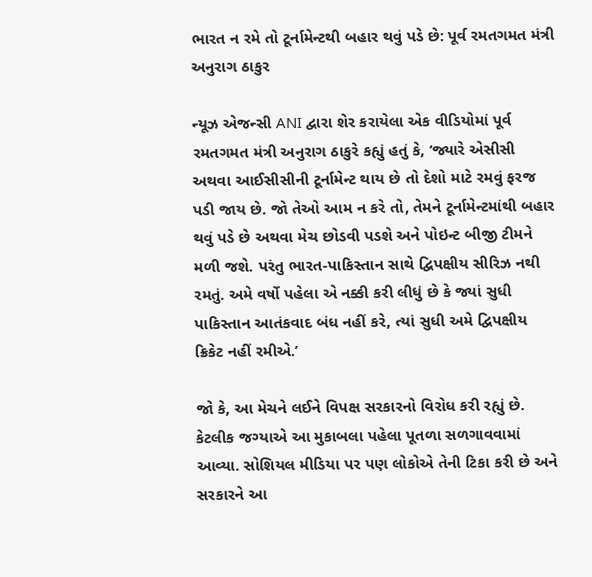ભારત ન રમે તો ટૂર્નામેન્ટથી બહાર થવું પડે છે: પૂર્વ રમતગમત મંત્રી અનુરાગ ઠાકુર

ન્યૂઝ એજન્સી ANI દ્વારા શેર કરાયેલા એક વીડિયોમાં પૂર્વ રમતગમત મંત્રી અનુરાગ ઠાકુરે કહ્યું હતું કે, ‘જ્યારે એસીસી અથવા આઈસીસીની ટૂર્નામેન્ટ થાય છે તો દેશો માટે રમવું ફરજ પડી જાય છે. જો તેઓ આમ ન કરે તો, તેમને ટૂર્નામેન્ટમાંથી બહાર થવું પડે છે અથવા મેચ છોડવી પડશે અને પોઇન્ટ બીજી ટીમને મળી જશે. પરંતુ ભારત-પાકિસ્તાન સાથે દ્વિપક્ષીય સીરિઝ નથી રમતું. અમે વર્ષો પહેલા એ નક્કી કરી લીધું છે કે જ્યાં સુધી પાકિસ્તાન આતંકવાદ બંધ નહીં કરે, ત્યાં સુધી અમે દ્વિપક્ષીય ક્રિકેટ નહીં રમીએ.’

જો કે, આ મેચને લઈને વિપક્ષ સરકારનો વિરોધ કરી રહ્યું છે. કેટલીક જગ્યાએ આ મુકાબલા પહેલા પૂતળા સળગાવવામાં આવ્યા. સોશિયલ મીડિયા પર પણ લોકોએ તેની ટિકા કરી છે અને સરકારને આ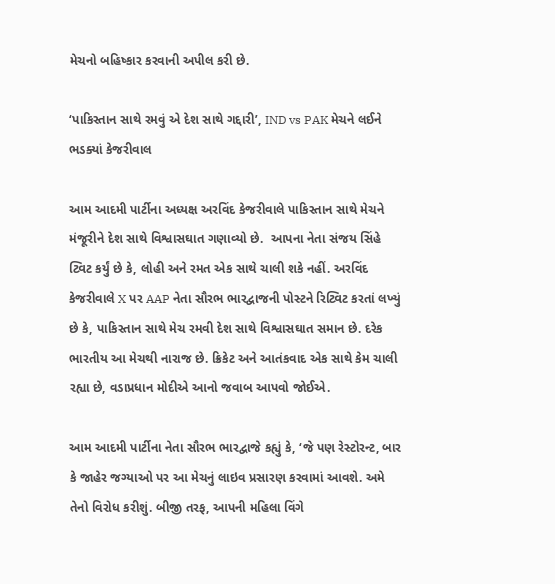મેચનો બહિષ્કાર કરવાની અપીલ કરી છે.

‘પાકિસ્તાન સાથે રમવું એ દેશ સાથે ગદ્દારી’, IND vs PAK મેચને લઈને ભડક્યાં કેજરીવાલ

આમ આદમી પાર્ટીના અધ્યક્ષ અરવિંદ કેજરીવાલે પાકિસ્તાન સાથે મેચને  મંજૂરીને દેશ સાથે વિશ્વાસઘાત ગણાવ્યો છે.  આપના નેતા સંજય સિંહે ટ્વિટ કર્યું છે કે, લોહી અને રમત એક સાથે ચાલી શકે નહીં. અરવિંદ કેજરીવાલે X પર AAP નેતા સૌરભ ભારદ્વાજની પોસ્ટને રિટ્વિટ કરતાં લખ્યું છે કે, પાકિસ્તાન સાથે મેચ રમવી દેશ સાથે વિશ્વાસઘાત સમાન છે. દરેક ભારતીય આ મેચથી નારાજ છે. ક્રિકેટ અને આતંકવાદ એક સાથે કેમ ચાલી રહ્યા છે, વડાપ્રધાન મોદીએ આનો જવાબ આપવો જોઈએ.

આમ આદમી પાર્ટીના નેતા સૌરભ ભારદ્વાજે કહ્યું કે, ‘જે પણ રેસ્ટોરન્ટ, બાર કે જાહેર જગ્યાઓ પર આ મેચનું લાઇવ પ્રસારણ કરવામાં આવશે. અમે તેનો વિરોધ કરીશું. બીજી તરફ, આપની મહિલા વિંગે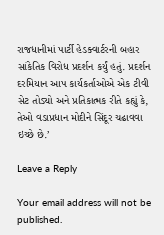રાજધાનીમાં પાર્ટી હેડક્વાર્ટરની બહાર સાંકેતિક વિરોધ પ્રદર્શન કર્યું હતું. પ્રદર્શન દરમિયાન આપ કાર્યકર્તાઓએ એક ટીવી સેટ તોડ્યો અને પ્રતિકાત્મક રીતે કહ્યું કે, તેઓ વડાપ્રધાન મોદીને સિંદૂર ચઢાવવા ઇચ્છે છે.’

Leave a Reply

Your email address will not be published.